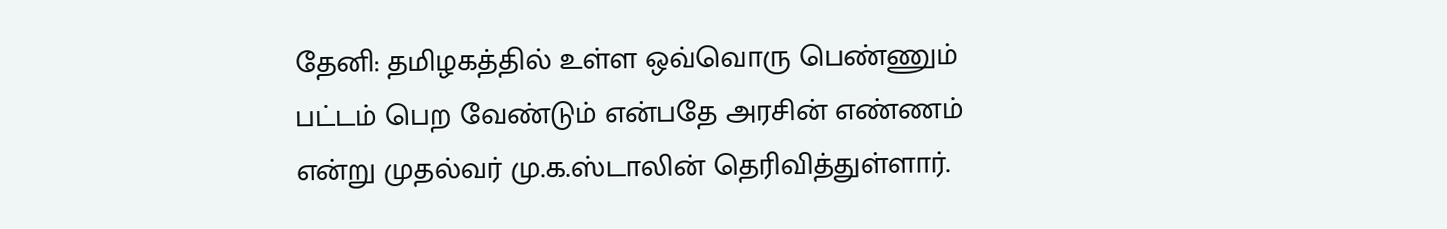தேனி: தமிழகத்தில் உள்ள ஒவ்வொரு பெண்ணும் பட்டம் பெற வேண்டும் என்பதே அரசின் எண்ணம் என்று முதல்வர் மு.க.ஸ்டாலின் தெரிவித்துள்ளார்.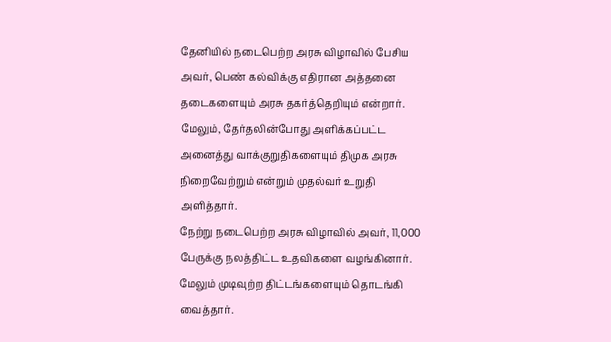தேனியில் நடைபெற்ற அரசு விழாவில் பேசிய அவர், பெண் கல்விக்கு எதிரான அத்தனை தடைகளையும் அரசு தகர்த்தெறியும் என்றார்.
மேலும், தேர்தலின்போது அளிக்கப்பட்ட அனைத்து வாக்குறுதிகளையும் திமுக அரசு நிறைவேற்றும் என்றும் முதல்வர் உறுதி அளித்தார்.
நேற்று நடைபெற்ற அரசு விழாவில் அவர், 11,000 பேருக்கு நலத்திட்ட உதவிகளை வழங்கினார். மேலும் முடிவுற்ற திட்டங்களையும் தொடங்கி வைத்தார்.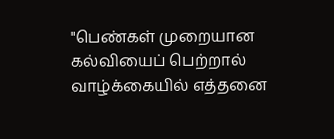"பெண்கள் முறையான கல்வியைப் பெற்றால் வாழ்க்கையில் எத்தனை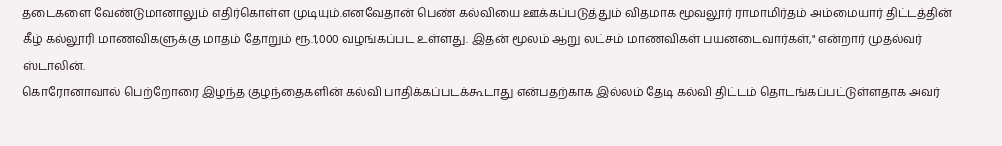தடைகளை வேண்டுமானாலும் எதிர்கொள்ள முடியும்.எனவேதான் பெண் கல்வியை ஊக்கப்படுத்தும் விதமாக மூவலூர் ராமாமிர்தம் அம்மையார் திட்டத்தின் கீழ் கல்லூரி மாணவிகளுக்கு மாதம் தோறும் ரூ.1,000 வழங்கப்பட உள்ளது. இதன் மூலம் ஆறு லட்சம் மாணவிகள் பயனடைவார்கள்," என்றார் முதல்வர் ஸ்டாலின்.
கொரோனாவால் பெற்றோரை இழந்த குழந்தைகளின் கல்வி பாதிக்கப்படக்கூடாது என்பதற்காக இல்லம் தேடி கல்வி திட்டம் தொடங்கப்பட்டுள்ளதாக அவர்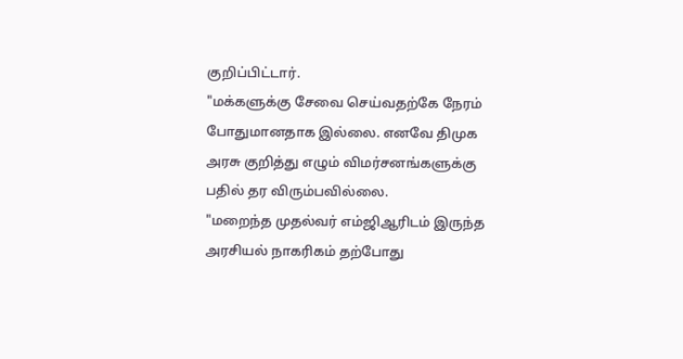குறிப்பிட்டார்.
"மக்களுக்கு சேவை செய்வதற்கே நேரம் போதுமானதாக இல்லை. எனவே திமுக அரசு குறித்து எழும் விமர்சனங்களுக்கு பதில் தர விரும்பவில்லை.
"மறைந்த முதல்வர் எம்ஜிஆரிடம் இருந்த அரசியல் நாகரிகம் தற்போது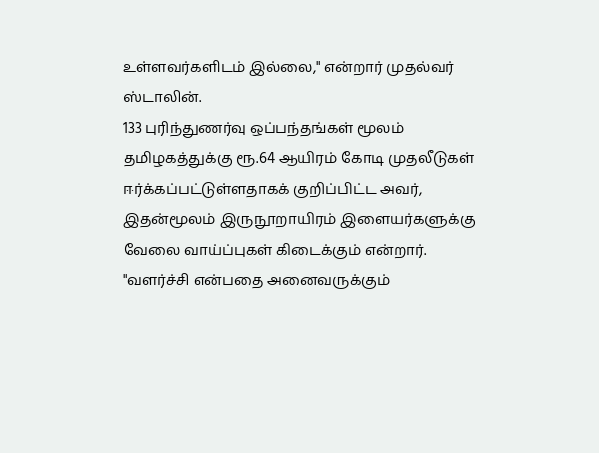உள்ளவர்களிடம் இல்லை," என்றார் முதல்வர் ஸ்டாலின்.
133 புரிந்துணர்வு ஒப்பந்தங்கள் மூலம் தமிழகத்துக்கு ரூ.64 ஆயிரம் கோடி முதலீடுகள் ஈர்க்கப்பட்டுள்ளதாகக் குறிப்பிட்ட அவர், இதன்மூலம் இருநூறாயிரம் இளையர்களுக்கு வேலை வாய்ப்புகள் கிடைக்கும் என்றார்.
"வளர்ச்சி என்பதை அனைவருக்கும்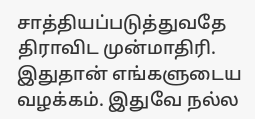சாத்தியப்படுத்துவதே திராவிட முன்மாதிரி. இதுதான் எங்களுடைய வழக்கம். இதுவே நல்ல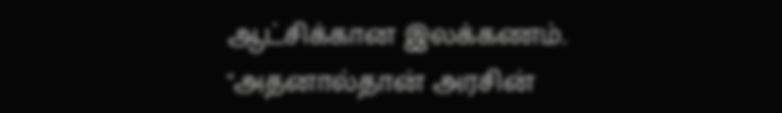ஆட்சிக்கான இலக்கணம்.
"அதனால்தான் அரசின்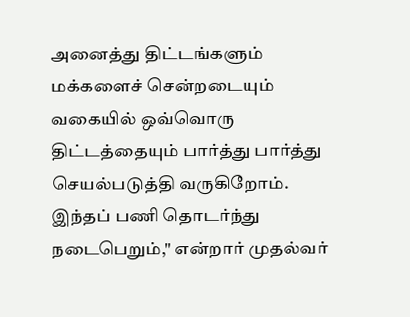அனைத்து திட்டங்களும் மக்களைச் சென்றடையும் வகையில் ஒவ்வொரு திட்டத்தையும் பார்த்து பார்த்து செயல்படுத்தி வருகிறோம். இந்தப் பணி தொடர்ந்து நடைபெறும்," என்றார் முதல்வர்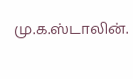மு.க.ஸ்டாலின்.